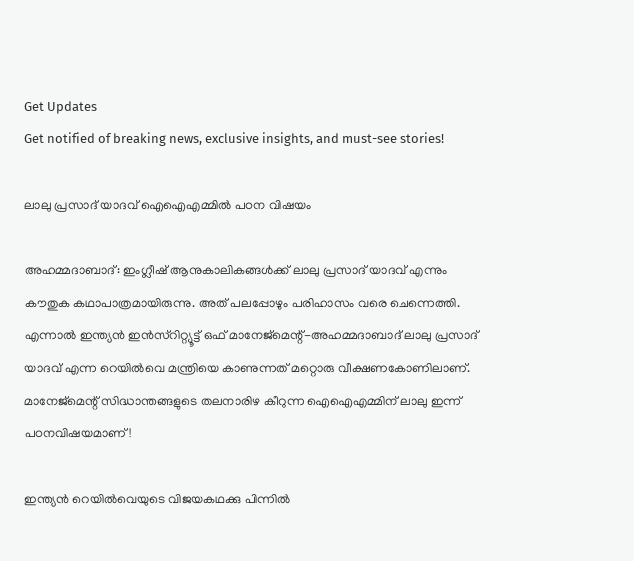Get Updates
Get notified of breaking news, exclusive insights, and must-see stories!

ലാലു പ്രസാദ് യാദവ് ഐഐഎമ്മില്‍ പഠന വിഷയം

അഹമ്മദാബാദ്: ഇംഗ്ലീഷ് ആനുകാലികങ്ങള്‍ക്ക് ലാലു പ്രസാദ് യാദവ് എന്നും കൗതുക കഥാപാത്രമായിരുന്നു. അത് പലപ്പോഴും പരിഹാസം വരെ ചെന്നെത്തി. എന്നാല്‍ ഇന്ത്യന്‍ ഇന്‍സ്റിറ്റ്യൂട്ട് ഒഫ് മാനേജ്മെന്റ്-അഹമ്മദാബാദ് ലാലു പ്രസാദ് യാദവ് എന്ന റെയില്‍വെ മന്ത്രിയെ കാണുന്നത് മറ്റൊരു വീക്ഷണകോണിലാണ്. മാനേജ്മെന്റ് സിദ്ധാന്തങ്ങളുടെ തലനാരിഴ കീറുന്ന ഐഐഎമ്മിന് ലാലു ഇന്ന് പഠനവിഷയമാണ്!

ഇന്ത്യന്‍ റെയില്‍വെയുടെ വിജയകഥക്കു പിന്നില്‍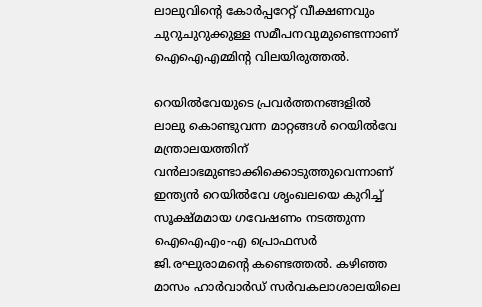ലാലുവിന്റെ കോര്‍പ്പറേറ്റ് വീക്ഷണവും ചുറുചുറുക്കുള്ള സമീപനവുമുണ്ടെന്നാണ് ഐഐഎമ്മിന്റ വിലയിരുത്തല്‍.

റെയില്‍വേയുടെ പ്രവര്‍ത്തനങ്ങളില്‍ ലാലു കൊണ്ടുവന്ന മാറ്റങ്ങള്‍ റെയില്‍വേ മന്ത്രാലയത്തിന് വന്‍ലാഭമുണ്ടാക്കിക്കൊടുത്തുവെന്നാണ് ഇന്ത്യന്‍ റെയില്‍വേ ശൃംഖലയെ കുറിച്ച് സൂക്ഷ്മമായ ഗവേഷണം നടത്തുന്ന ഐഐഎം-എ പ്രൊഫസര്‍ ജി.രഘുരാമന്റെ കണ്ടെത്തല്‍. കഴിഞ്ഞ മാസം ഹാര്‍വാര്‍ഡ് സര്‍വകലാശാലയിലെ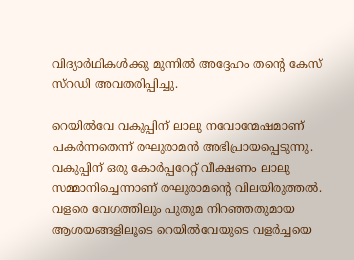വിദ്യാര്‍ഥികള്‍ക്കു മുന്നില്‍ അദ്ദേഹം തന്റെ കേസ് സ്റഡി അവതരിപ്പിച്ചു.

റെയില്‍വേ വകുപ്പിന് ലാലു നവോന്മേഷമാണ് പകര്‍ന്നതെന്ന് രഘുരാമന്‍ അഭിപ്രായപ്പെടുന്നു. വകുപ്പിന് ഒരു കോര്‍പ്പറേറ്റ് വീക്ഷണം ലാലു സമ്മാനിച്ചെന്നാണ് രഘുരാമന്റെ വിലയിരുത്തല്‍. വളരെ വേഗത്തിലും പുതുമ നിറഞ്ഞതുമായ ആശയങ്ങളിലൂടെ റെയില്‍വേയുടെ വളര്‍ച്ചയെ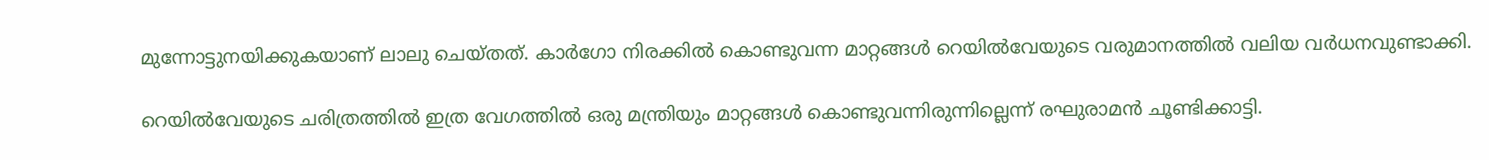മുന്നോട്ടുനയിക്കുകയാണ് ലാലു ചെയ്തത്. കാര്‍ഗോ നിരക്കില്‍ കൊണ്ടുവന്ന മാറ്റങ്ങള്‍ റെയില്‍വേയുടെ വരുമാനത്തില്‍ വലിയ വര്‍ധനവുണ്ടാക്കി.

റെയില്‍വേയുടെ ചരിത്രത്തില്‍ ഇത്ര വേഗത്തില്‍ ഒരു മന്ത്രിയും മാറ്റങ്ങള്‍ കൊണ്ടുവന്നിരുന്നില്ലെന്ന് രഘുരാമന്‍ ചൂണ്ടിക്കാട്ടി.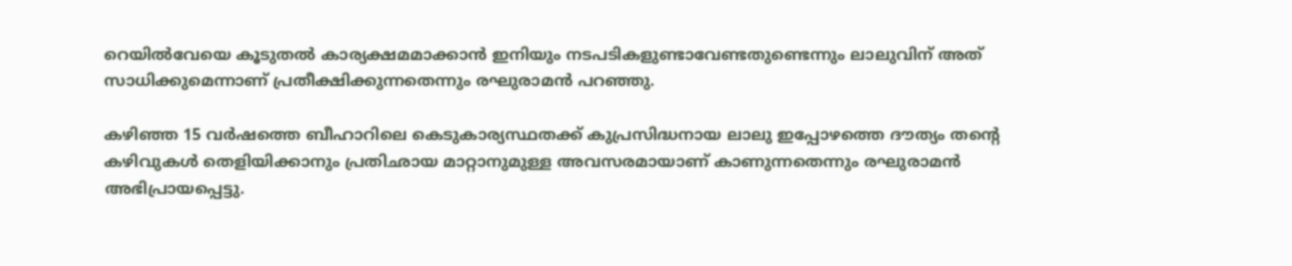റെയില്‍വേയെ കൂടുതല്‍ കാര്യക്ഷമമാക്കാന്‍ ഇനിയും നടപടികളുണ്ടാവേണ്ടതുണ്ടെന്നും ലാലുവിന് അത് സാധിക്കുമെന്നാണ് പ്രതീക്ഷിക്കുന്നതെന്നും രഘുരാമന്‍ പറഞ്ഞു.

കഴിഞ്ഞ 15 വര്‍ഷത്തെ ബീഹാറിലെ കെടുകാര്യസ്ഥതക്ക് കുപ്രസിദ്ധനായ ലാലു ഇപ്പോഴത്തെ ദൗത്യം തന്റെ കഴിവുകള്‍ തെളിയിക്കാനും പ്രതിഛായ മാറ്റാനുമുള്ള അവസരമായാണ് കാണുന്നതെന്നും രഘുരാമന്‍ അഭിപ്രായപ്പെട്ടു.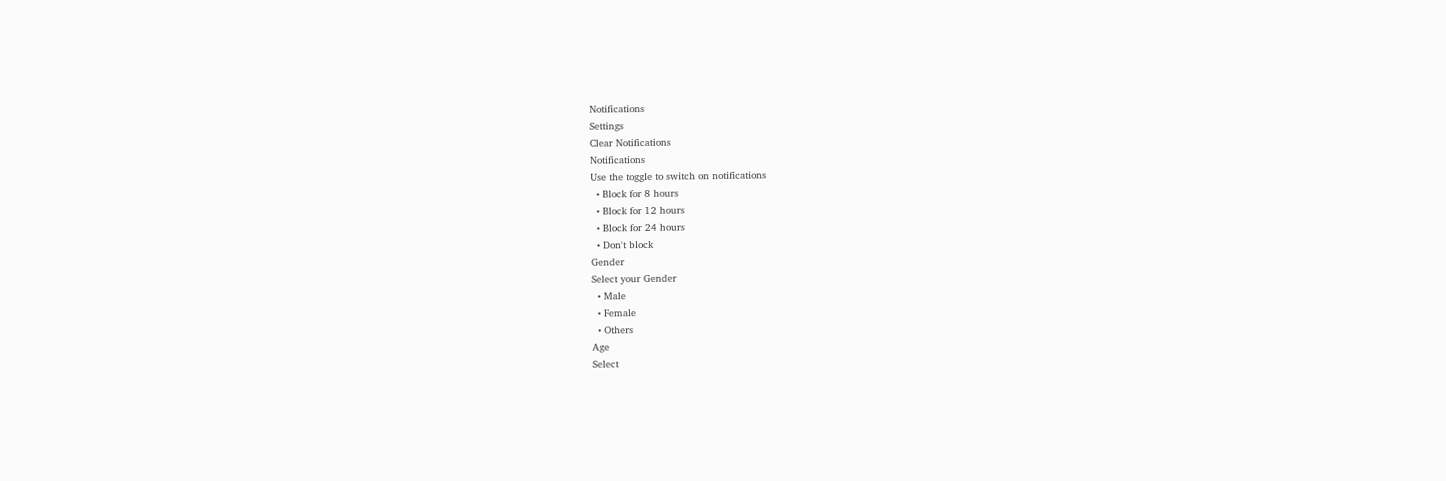Notifications
Settings
Clear Notifications
Notifications
Use the toggle to switch on notifications
  • Block for 8 hours
  • Block for 12 hours
  • Block for 24 hours
  • Don't block
Gender
Select your Gender
  • Male
  • Female
  • Others
Age
Select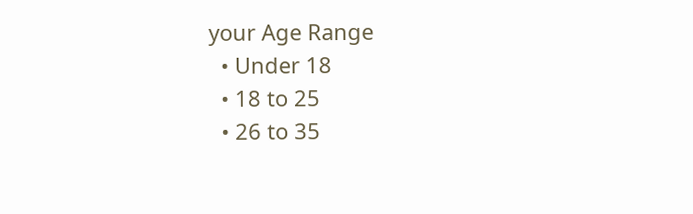your Age Range
  • Under 18
  • 18 to 25
  • 26 to 35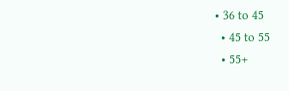• 36 to 45
  • 45 to 55
  • 55+